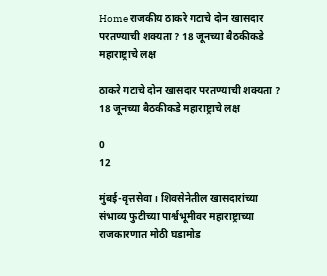Home राजकीय ठाकरे गटाचे दोन खासदार परतण्याची शक्यता ? 18 जूनच्या बैठकीकडे महाराष्ट्राचे लक्ष

ठाकरे गटाचे दोन खासदार परतण्याची शक्यता ? 18 जूनच्या बैठकीकडे महाराष्ट्राचे लक्ष

0
12

मुंबई-वृत्तसेवा। शिवसेनेतील खासदारांच्या संभाव्य फुटीच्या पार्श्वभूमीवर महाराष्ट्राच्या राजकारणात मोठी घडामोड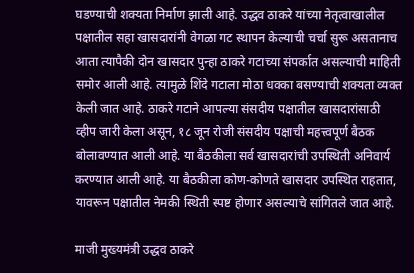घडण्याची शक्यता निर्माण झाली आहे. उद्धव ठाकरे यांच्या नेतृत्वाखालील पक्षातील सहा खासदारांनी वेगळा गट स्थापन केल्याची चर्चा सुरू असतानाच आता त्यापैकी दोन खासदार पुन्हा ठाकरे गटाच्या संपर्कात असल्याची माहिती समोर आली आहे. त्यामुळे शिंदे गटाला मोठा धक्का बसण्याची शक्यता व्यक्त केली जात आहे. ठाकरे गटाने आपल्या संसदीय पक्षातील खासदारांसाठी व्हीप जारी केला असून, १८ जून रोजी संसदीय पक्षाची महत्त्वपूर्ण बैठक बोलावण्यात आली आहे. या बैठकीला सर्व खासदारांची उपस्थिती अनिवार्य करण्यात आली आहे. या बैठकीला कोण-कोणते खासदार उपस्थित राहतात, यावरून पक्षातील नेमकी स्थिती स्पष्ट होणार असल्याचे सांगितले जात आहे.

माजी मुख्यमंत्री उद्धव ठाकरे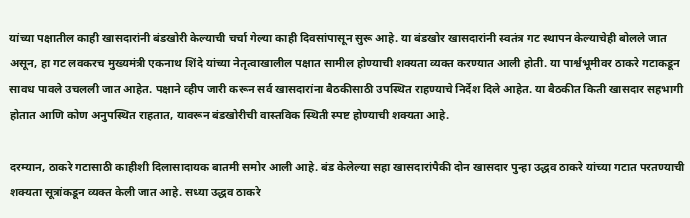यांच्या पक्षातील काही खासदारांनी बंडखोरी केल्याची चर्चा गेल्या काही दिवसांपासून सुरू आहे. या बंडखोर खासदारांनी स्वतंत्र गट स्थापन केल्याचेही बोलले जात असून, हा गट लवकरच मुख्यमंत्री एकनाथ शिंदे यांच्या नेतृत्वाखालील पक्षात सामील होण्याची शक्यता व्यक्त करण्यात आली होती. या पार्श्वभूमीवर ठाकरे गटाकडून सावध पावले उचलली जात आहेत. पक्षाने व्हीप जारी करून सर्व खासदारांना बैठकीसाठी उपस्थित राहण्याचे निर्देश दिले आहेत. या बैठकीत किती खासदार सहभागी होतात आणि कोण अनुपस्थित राहतात, यावरून बंडखोरीची वास्तविक स्थिती स्पष्ट होण्याची शक्यता आहे.

दरम्यान, ठाकरे गटासाठी काहीशी दिलासादायक बातमी समोर आली आहे. बंड केलेल्या सहा खासदारांपैकी दोन खासदार पुन्हा उद्धव ठाकरे यांच्या गटात परतण्याची शक्यता सूत्रांकडून व्यक्त केली जात आहे. सध्या उद्धव ठाकरे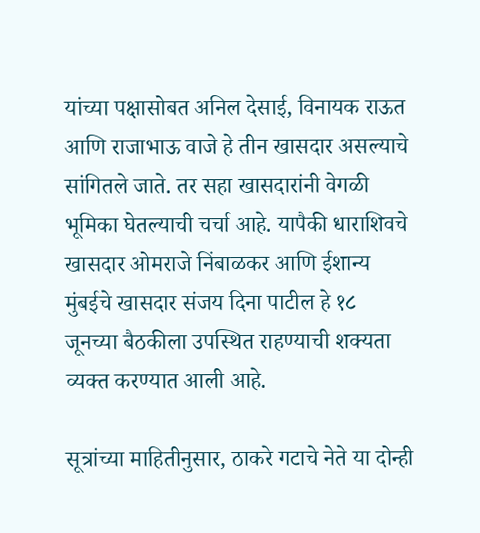यांच्या पक्षासोबत अनिल देसाई, विनायक राऊत आणि राजाभाऊ वाजे हे तीन खासदार असल्याचे सांगितले जाते. तर सहा खासदारांनी वेगळी भूमिका घेतल्याची चर्चा आहे. यापैकी धाराशिवचे खासदार ओमराजे निंबाळकर आणि ईशान्य मुंबईचे खासदार संजय दिना पाटील हे १८ जूनच्या बैठकीला उपस्थित राहण्याची शक्यता व्यक्त करण्यात आली आहे.

सूत्रांच्या माहितीनुसार, ठाकरे गटाचे नेते या दोन्ही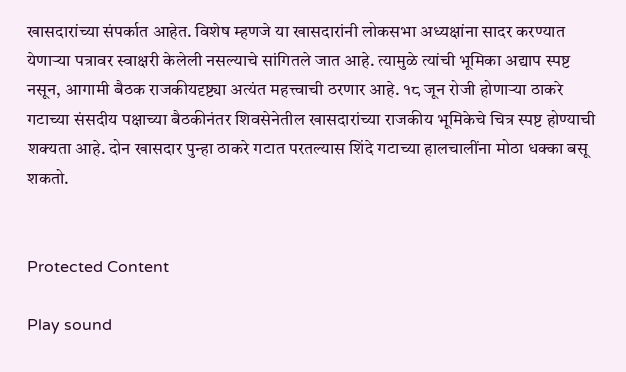खासदारांच्या संपर्कात आहेत. विशेष म्हणजे या खासदारांनी लोकसभा अध्यक्षांना सादर करण्यात येणाऱ्या पत्रावर स्वाक्षरी केलेली नसल्याचे सांगितले जात आहे. त्यामुळे त्यांची भूमिका अद्याप स्पष्ट नसून, आगामी बैठक राजकीयदृष्ट्या अत्यंत महत्त्वाची ठरणार आहे. १८ जून रोजी होणाऱ्या ठाकरे गटाच्या संसदीय पक्षाच्या बैठकीनंतर शिवसेनेतील खासदारांच्या राजकीय भूमिकेचे चित्र स्पष्ट होण्याची शक्यता आहे. दोन खासदार पुन्हा ठाकरे गटात परतल्यास शिंदे गटाच्या हालचालींना मोठा धक्का बसू शकतो.


Protected Content

Play sound